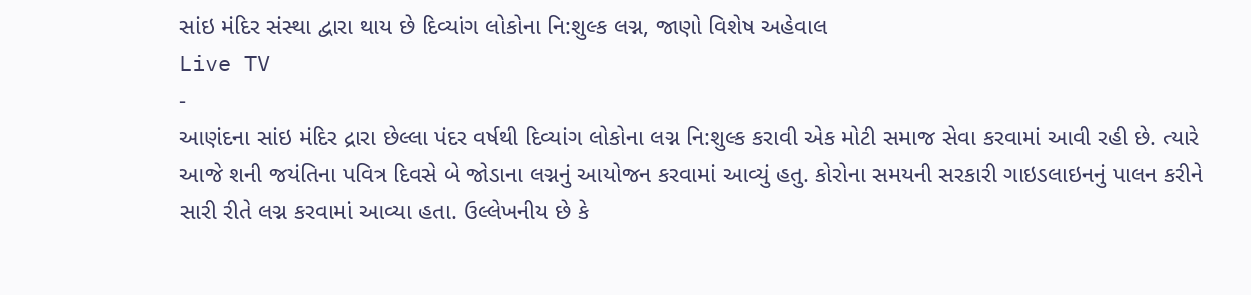સાંઇ મંદિર સંસ્થા દ્વારા થાય છે દિવ્યાંગ લોકોના નિ:શુલ્ક લગ્ન, જાણો વિશેષ અહેવાલ
Live TV
-
આણંદના સાંઇ મંદિર દ્રારા છેલ્લા પંદર વર્ષથી દિવ્યાંગ લોકોના લગ્ન નિ:શુલ્ક કરાવી એક મોટી સમાજ સેવા કરવામાં આવી રહી છે. ત્યારે આજે શની જયંતિના પવિત્ર દિવસે બે જોડાના લગ્નનું આયોજન કરવામાં આવ્યું હતુ. કોરોના સમયની સરકારી ગાઇડલાઇનનું પાલન કરીને સારી રીતે લગ્ન કરવામાં આવ્યા હતા. ઉલ્લેખનીય છે કે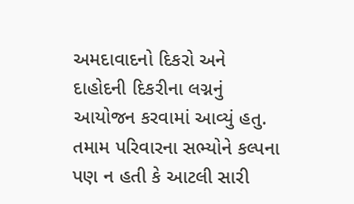અમદાવાદનો દિકરો અને દાહોદની દિકરીના લગ્નનું આયોજન કરવામાં આવ્યું હતુ. તમામ પરિવારના સભ્યોને કલ્પના પણ ન હતી કે આટલી સારી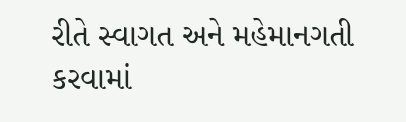રીતે સ્વાગત અને મહેમાનગતી કરવામાં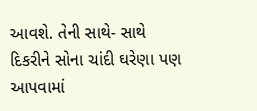આવશે. તેની સાથે- સાથે દિકરીને સોના ચાંદી ઘરેણા પણ આપવામાં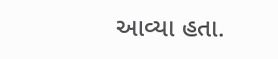આવ્યા હતા.